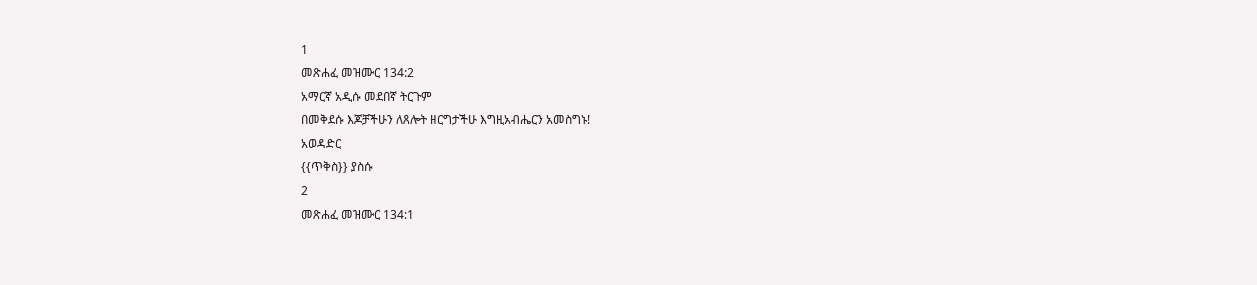1
መጽሐፈ መዝሙር 134:2
አማርኛ አዲሱ መደበኛ ትርጉም
በመቅደሱ እጆቻችሁን ለጸሎት ዘርግታችሁ እግዚአብሔርን አመስግኑ!
አወዳድር
{{ጥቅስ}} ያስሱ
2
መጽሐፈ መዝሙር 134:1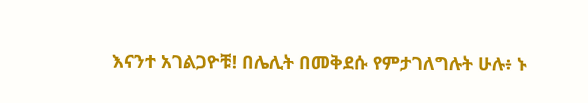እናንተ አገልጋዮቹ! በሌሊት በመቅደሱ የምታገለግሉት ሁሉ፥ ኑ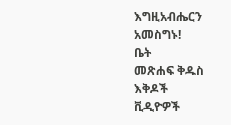እግዚአብሔርን አመስግኑ!
ቤት
መጽሐፍ ቅዱስ
እቅዶች
ቪዲዮዎች